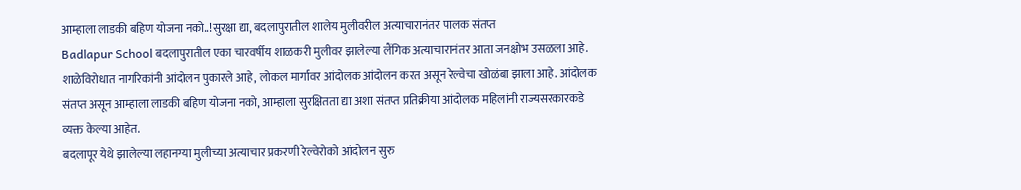आम्हाला लाडकी बहिण योजना नको..!सुरक्षा द्या, बदलापुरातील शालेय मुलीवरील अत्याचारानंतर पालक संतप्त
Badlapur School बदलापुरातील एका चारवर्षीय शाळकरी मुलीवर झालेल्या लैंगिक अत्याचारानंतर आता जनक्षोभ उसळला आहे. शाळेविरोधात नागरिकांनी आंदोलन पुकारले आहे, लोकल मार्गावर आंदोलक आंदोलन करत असून रेल्वेचा खोळंबा झाला आहे. आंदोलक संतप्त असून आम्हाला लाडकी बहिण योजना नको, आम्हाला सुरक्षितता द्या अशा संतप्त प्रतिक्रीया आंदोलक महिलांनी राज्यसरकारकडे व्यक्त केल्या आहेत.
बदलापूर येथे झालेल्या लहानग्या मुलीच्या अत्याचार प्रकरणी रेल्वेरोको आंदोलन सुरु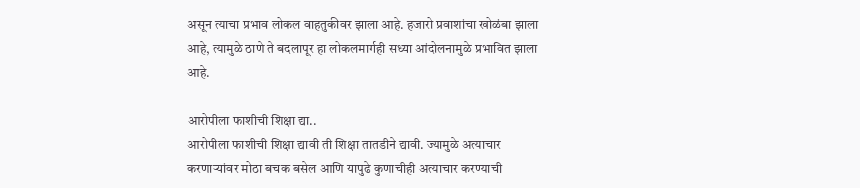असून त्याचा प्रभाव लोकल वाहतुकीवर झाला आहे. हजारो प्रवाशांचा खोळंबा झाला आहे, त्यामुळे ठाणे ते बदलापूर हा लोकलमार्गही सध्या आंदोलनामुळे प्रभावित झाला आहे.

आरोपीला फाशीची शिक्षा द्या..
आरोपीला फाशीची शिक्षा द्यावी ती शिक्षा तातडीने द्यावी. ज्यामुळे अत्याचार करणाऱ्यांवर मोठा बचक बसेल आणि यापुढे कुणाचीही अत्याचार करण्याची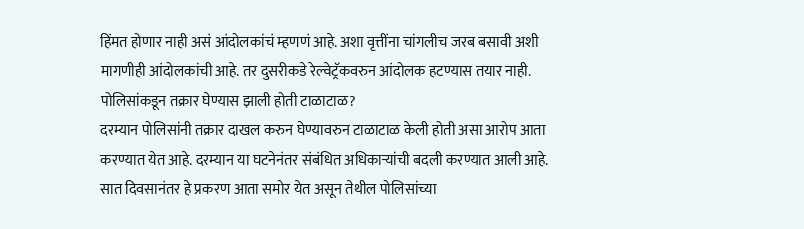हिंमत होणार नाही असं आंदोलकांचं म्हणणं आहे. अशा वृत्तींना चांगलीच जरब बसावी अशी मागणीही आंदोलकांची आहे. तर दुसरीकडे रेल्वेट्रॅकवरुन आंदोलक हटण्यास तयार नाही.
पोलिसांकडून तक्रार घेण्यास झाली होती टाळाटाळ?
दरम्यान पोलिसांनी तक्रार दाखल करुन घेण्यावरुन टाळाटाळ केली होती असा आरोप आता करण्यात येत आहे. दरम्यान या घटनेनंतर संबंधित अधिकाऱ्यांची बदली करण्यात आली आहे. सात दिवसानंतर हे प्रकरण आता समोर येत असून तेथील पोलिसांच्या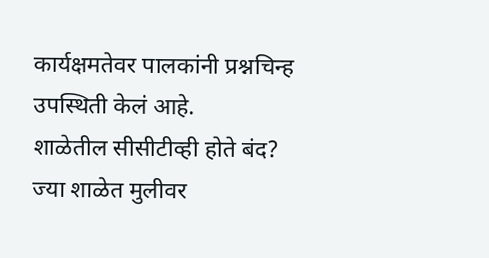कार्यक्षमतेवर पालकांनी प्रश्नचिन्ह उपस्थिती केलं आहे.
शाळेतील सीसीटीव्ही होते बंद?
ज्या शाळेत मुलीवर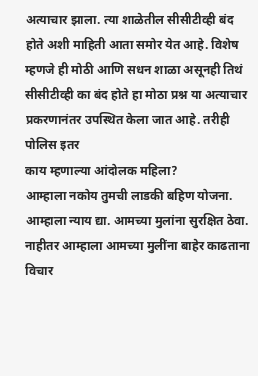अत्याचार झाला. त्या शाळेतील सीसीटीव्ही बंद होते अशी माहिती आता समोर येत आहे. विशेष म्हणजे ही मोठी आणि सधन शाळा असूनही तिथं सीसीटीव्ही का बंद होते हा मोठा प्रश्न या अत्याचार प्रकरणानंतर उपस्थित केला जात आहे. तरीही पोलिस इतर
काय म्हणाल्या आंदोलक महिला?
आम्हाला नकोय तुमची लाडकी बहिण योजना. आम्हाला न्याय द्या. आमच्या मुलांना सुरक्षित ठेवा. नाहीतर आम्हाला आमच्या मुलींना बाहेर काढताना विचार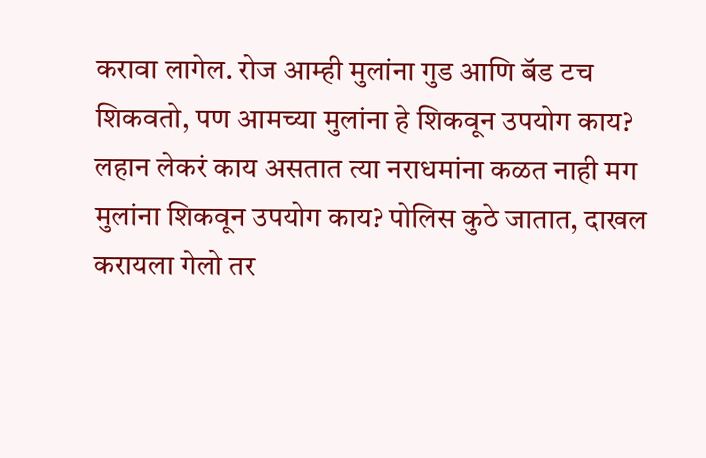करावा लागेल. रोज आम्ही मुलांना गुड आणि बॅड टच शिकवतो, पण आमच्या मुलांना हे शिकवून उपयोग काय?
लहान लेकरं काय असतात त्या नराधमांना कळत नाही मग मुलांना शिकवून उपयोग काय? पोलिस कुठे जातात, दाखल करायला गेलो तर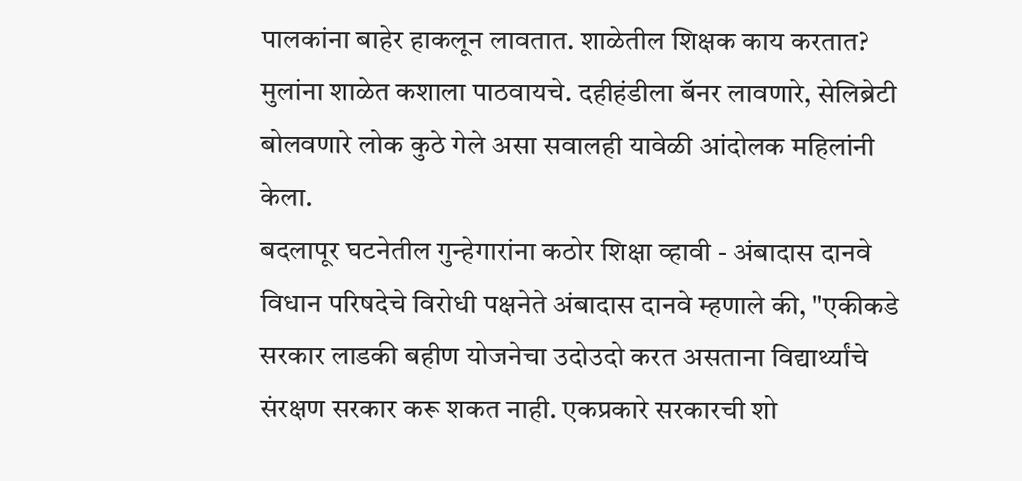पालकांना बाहेर हाकलून लावतात. शाळेतील शिक्षक काय करतात? मुलांना शाळेत कशाला पाठवायचे. दहीहंडीला बॅनर लावणारे, सेलिब्रेटी बोलवणारे लोक कुठे गेले असा सवालही यावेळी आंदोलक महिलांनी केला.
बदलापूर घटनेतील गुन्हेगारांना कठोर शिक्षा व्हावी - अंबादास दानवे
विधान परिषदेचे विरोधी पक्षनेते अंबादास दानवे म्हणाले की, "एकीकडे सरकार लाडकी बहीण योजनेचा उदोउदो करत असताना विद्यार्थ्यांचे संरक्षण सरकार करू शकत नाही. एकप्रकारे सरकारची शो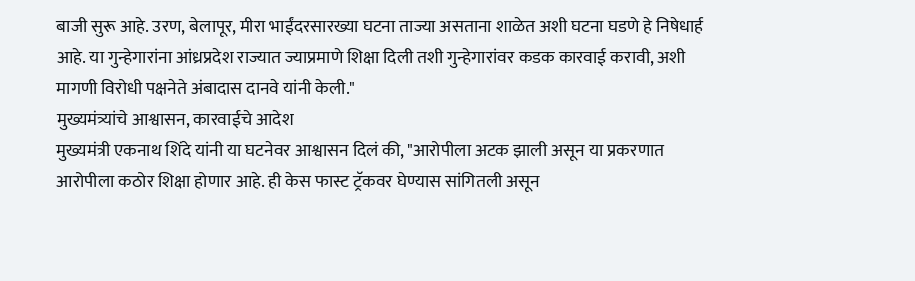बाजी सुरू आहे. उरण, बेलापूर, मीरा भाईंदरसारख्या घटना ताज्या असताना शाळेत अशी घटना घडणे हे निषेधार्ह आहे. या गुन्हेगारांना आंध्रप्रदेश राज्यात ज्याप्रमाणे शिक्षा दिली तशी गुन्हेगारांवर कडक कारवाई करावी, अशी मागणी विरोधी पक्षनेते अंबादास दानवे यांनी केली."
मुख्यमंत्र्यांचे आश्वासन, कारवाईचे आदेश
मुख्यमंत्री एकनाथ शिंदे यांनी या घटनेवर आश्वासन दिलं की, "आरोपीला अटक झाली असून या प्रकरणात आरोपीला कठोर शिक्षा होणार आहे. ही केस फास्ट ट्रॅकवर घेण्यास सांगितली असून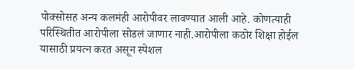पोक्सोसह अन्य कलमंही आरोपीवर लावण्यात आली आहे. कोणत्याही परिस्थितीत आरोपीला सोडलं जाणार नाही.आरोपीला कठोर शिक्षा होईल यासाठी प्रयत्न करत असून स्पेशल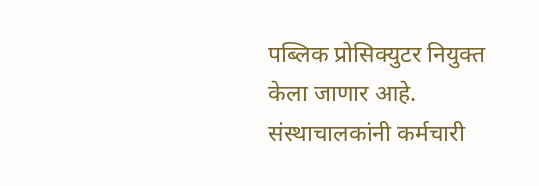पब्लिक प्रोसिक्युटर नियुक्त केला जाणार आहे. संस्थाचालकांनी कर्मचारी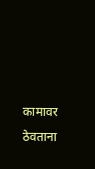कामावर ठेवताना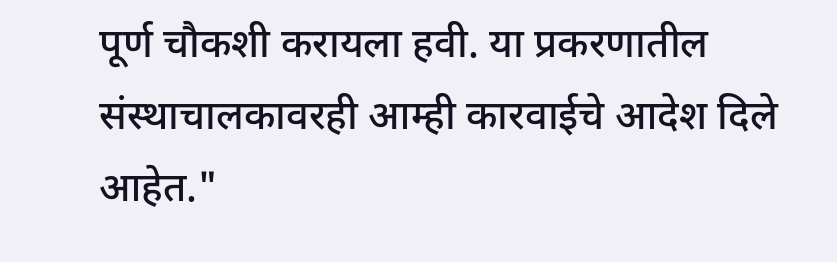पूर्ण चौकशी करायला हवी. या प्रकरणातील संस्थाचालकावरही आम्ही कारवाईचे आदेश दिले आहेत."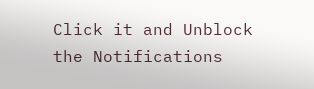Click it and Unblock the Notifications